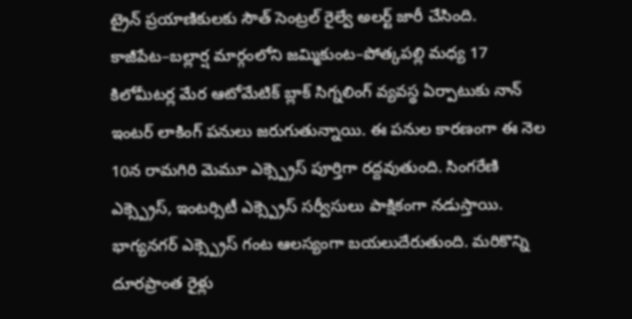ట్రైన్ ప్రయాణికులకు సౌత్ సెంట్రల్ రైల్వే అలర్ట్ జారీ చేసింది. కాజీపేట–బల్లార్ష మార్గంలోని జమ్మికుంట–పోత్కపల్లి మధ్య 17 కిలోమీటర్ల మేర ఆటోమేటిక్ బ్లాక్ సిగ్నలింగ్ వ్యవస్థ ఏర్పాటుకు నాన్ ఇంటర్ లాకింగ్ పనులు జరుగుతున్నాయి. ఈ పనుల కారణంగా ఈ నెల 10న రామగిరి మెమూ ఎక్స్ప్రెస్ పూర్తిగా రద్దవుతుంది. సింగరేణి ఎక్స్ప్రెస్, ఇంటర్సిటీ ఎక్స్ప్రెస్ సర్వీసులు పాక్షికంగా నడుస్తాయి. భాగ్యనగర్ ఎక్స్ప్రెస్ గంట ఆలస్యంగా బయలుదేరుతుంది. మరికొన్ని దూరప్రాంత రైళ్లు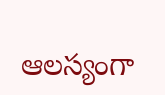ఆలస్యంగా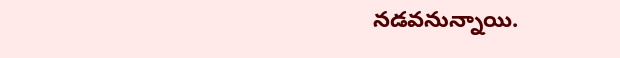నడవనున్నాయి.